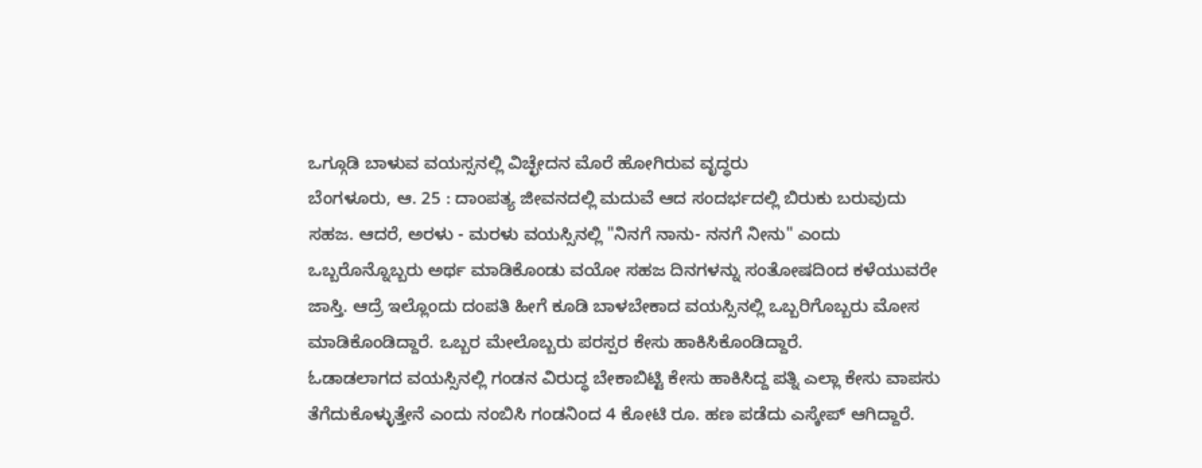ಒಗ್ಗೂಡಿ ಬಾಳುವ ವಯಸ್ಸನಲ್ಲಿ ವಿಚ್ಛೇದನ ಮೊರೆ ಹೋಗಿರುವ ವೃದ್ಧರು
ಬೆಂಗಳೂರು, ಆ. 25 : ದಾಂಪತ್ಯ ಜೀವನದಲ್ಲಿ ಮದುವೆ ಆದ ಸಂದರ್ಭದಲ್ಲಿ ಬಿರುಕು ಬರುವುದು ಸಹಜ. ಆದರೆ, ಅರಳು - ಮರಳು ವಯಸ್ಸಿನಲ್ಲಿ "ನಿನಗೆ ನಾನು- ನನಗೆ ನೀನು" ಎಂದು ಒಬ್ಬರೊನ್ನೊಬ್ಬರು ಅರ್ಥ ಮಾಡಿಕೊಂಡು ವಯೋ ಸಹಜ ದಿನಗಳನ್ನು ಸಂತೋಷದಿಂದ ಕಳೆಯುವರೇ ಜಾಸ್ತಿ. ಆದ್ರೆ ಇಲ್ಲೊಂದು ದಂಪತಿ ಹೀಗೆ ಕೂಡಿ ಬಾಳಬೇಕಾದ ವಯಸ್ಸಿನಲ್ಲಿ ಒಬ್ಬರಿಗೊಬ್ಬರು ಮೋಸ ಮಾಡಿಕೊಂಡಿದ್ದಾರೆ. ಒಬ್ಬರ ಮೇಲೊಬ್ಬರು ಪರಸ್ಪರ ಕೇಸು ಹಾಕಿಸಿಕೊಂಡಿದ್ದಾರೆ.
ಓಡಾಡಲಾಗದ ವಯಸ್ಸಿನಲ್ಲಿ ಗಂಡನ ವಿರುದ್ಧ ಬೇಕಾಬಿಟ್ಟಿ ಕೇಸು ಹಾಕಿಸಿದ್ದ ಪತ್ನಿ ಎಲ್ಲಾ ಕೇಸು ವಾಪಸು ತೆಗೆದುಕೊಳ್ಳುತ್ತೇನೆ ಎಂದು ನಂಬಿಸಿ ಗಂಡನಿಂದ 4 ಕೋಟಿ ರೂ. ಹಣ ಪಡೆದು ಎಸ್ಕೇಪ್ ಆಗಿದ್ದಾರೆ.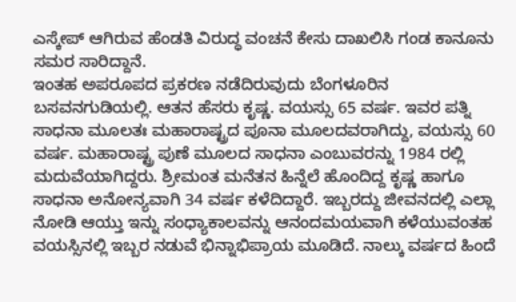ಎಸ್ಕೇಪ್ ಆಗಿರುವ ಹೆಂಡತಿ ವಿರುದ್ಧ ವಂಚನೆ ಕೇಸು ದಾಖಲಿಸಿ ಗಂಡ ಕಾನೂನು ಸಮರ ಸಾರಿದ್ದಾನೆ.
ಇಂತಹ ಅಪರೂಪದ ಪ್ರಕರಣ ನಡೆದಿರುವುದು ಬೆಂಗಳೂರಿನ ಬಸವನಗುಡಿಯಲ್ಲಿ. ಆತನ ಹೆಸರು ಕೃಷ್ಣ. ವಯಸ್ಸು 65 ವರ್ಷ. ಇವರ ಪತ್ನಿ ಸಾಧನಾ ಮೂಲತಃ ಮಹಾರಾಷ್ಟ್ರದ ಪೂನಾ ಮೂಲದವರಾಗಿದ್ದು, ವಯಸ್ಸು 60 ವರ್ಷ. ಮಹಾರಾಷ್ಟ್ರ ಪುಣೆ ಮೂಲದ ಸಾಧನಾ ಎಂಬುವರನ್ನು 1984 ರಲ್ಲಿ ಮದುವೆಯಾಗಿದ್ದರು. ಶ್ರೀಮಂತ ಮನೆತನ ಹಿನ್ನೆಲೆ ಹೊಂದಿದ್ದ ಕೃಷ್ಣ ಹಾಗೂ ಸಾಧನಾ ಅನೋನ್ಯವಾಗಿ 34 ವರ್ಷ ಕಳೆದಿದ್ದಾರೆ. ಇಬ್ಬರದ್ದು ಜೀವನದಲ್ಲಿ ಎಲ್ಲಾ ನೋಡಿ ಆಯ್ತು ಇನ್ನು ಸಂಧ್ಯಾಕಾಲವನ್ನು ಆನಂದಮಯವಾಗಿ ಕಳೆಯುವಂತಹ ವಯಸ್ಸಿನಲ್ಲಿ ಇಬ್ಬರ ನಡುವೆ ಭಿನ್ನಾಭಿಪ್ರಾಯ ಮೂಡಿದೆ. ನಾಲ್ಕು ವರ್ಷದ ಹಿಂದೆ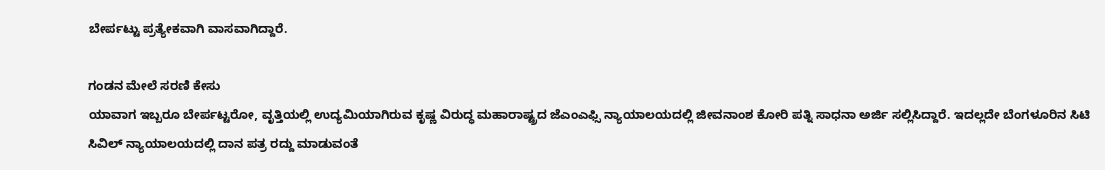ಬೇರ್ಪಟ್ಟು ಪ್ರತ್ಯೇಕವಾಗಿ ವಾಸವಾಗಿದ್ದಾರೆ.

ಗಂಡನ ಮೇಲೆ ಸರಣಿ ಕೇಸು
ಯಾವಾಗ ಇಬ್ಬರೂ ಬೇರ್ಪಟ್ಟರೋ, ವೃತ್ತಿಯಲ್ಲಿ ಉದ್ಯಮಿಯಾಗಿರುವ ಕೃಷ್ಣ ವಿರುದ್ಧ ಮಹಾರಾಷ್ಟ್ರದ ಜೆಎಂಎಫ್ಸಿ ನ್ಯಾಯಾಲಯದಲ್ಲಿ ಜೀವನಾಂಶ ಕೋರಿ ಪತ್ನಿ ಸಾಧನಾ ಅರ್ಜಿ ಸಲ್ಲಿಸಿದ್ದಾರೆ. ಇದಲ್ಲದೇ ಬೆಂಗಳೂರಿನ ಸಿಟಿ ಸಿವಿಲ್ ನ್ಯಾಯಾಲಯದಲ್ಲಿ ದಾನ ಪತ್ರ ರದ್ದು ಮಾಡುವಂತೆ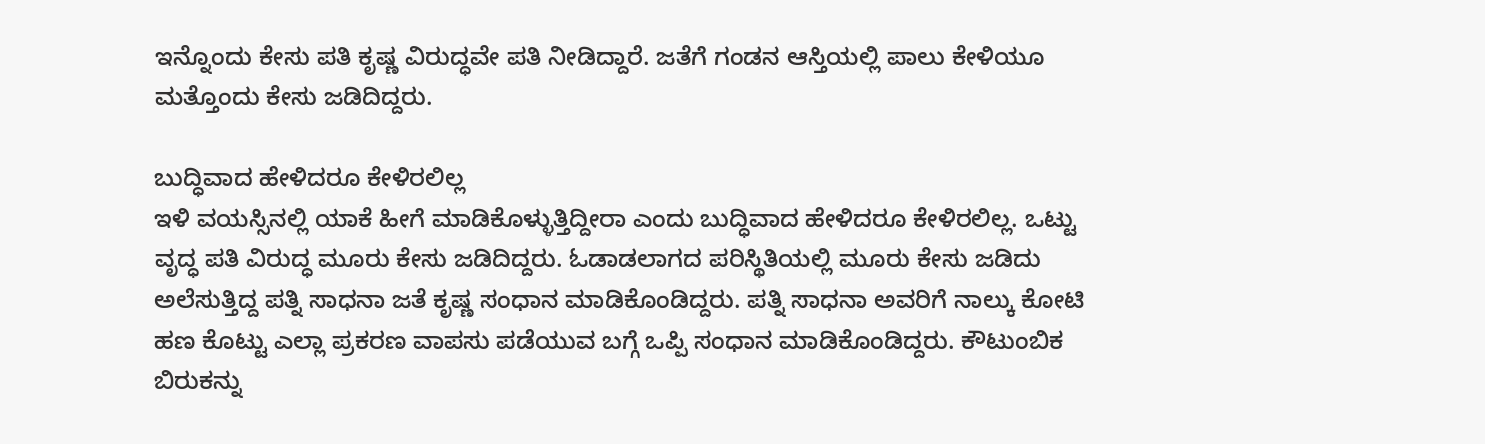ಇನ್ನೊಂದು ಕೇಸು ಪತಿ ಕೃಷ್ಣ ವಿರುದ್ಧವೇ ಪತಿ ನೀಡಿದ್ದಾರೆ. ಜತೆಗೆ ಗಂಡನ ಆಸ್ತಿಯಲ್ಲಿ ಪಾಲು ಕೇಳಿಯೂ ಮತ್ತೊಂದು ಕೇಸು ಜಡಿದಿದ್ದರು.

ಬುದ್ಧಿವಾದ ಹೇಳಿದರೂ ಕೇಳಿರಲಿಲ್ಲ
ಇಳಿ ವಯಸ್ಸಿನಲ್ಲಿ ಯಾಕೆ ಹೀಗೆ ಮಾಡಿಕೊಳ್ಳುತ್ತಿದ್ದೀರಾ ಎಂದು ಬುದ್ಧಿವಾದ ಹೇಳಿದರೂ ಕೇಳಿರಲಿಲ್ಲ. ಒಟ್ಟು ವೃದ್ಧ ಪತಿ ವಿರುದ್ಧ ಮೂರು ಕೇಸು ಜಡಿದಿದ್ದರು. ಓಡಾಡಲಾಗದ ಪರಿಸ್ಥಿತಿಯಲ್ಲಿ ಮೂರು ಕೇಸು ಜಡಿದು ಅಲೆಸುತ್ತಿದ್ದ ಪತ್ನಿ ಸಾಧನಾ ಜತೆ ಕೃಷ್ಣ ಸಂಧಾನ ಮಾಡಿಕೊಂಡಿದ್ದರು. ಪತ್ನಿ ಸಾಧನಾ ಅವರಿಗೆ ನಾಲ್ಕು ಕೋಟಿ ಹಣ ಕೊಟ್ಟು ಎಲ್ಲಾ ಪ್ರಕರಣ ವಾಪಸು ಪಡೆಯುವ ಬಗ್ಗೆ ಒಪ್ಪಿ ಸಂಧಾನ ಮಾಡಿಕೊಂಡಿದ್ದರು. ಕೌಟುಂಬಿಕ ಬಿರುಕನ್ನು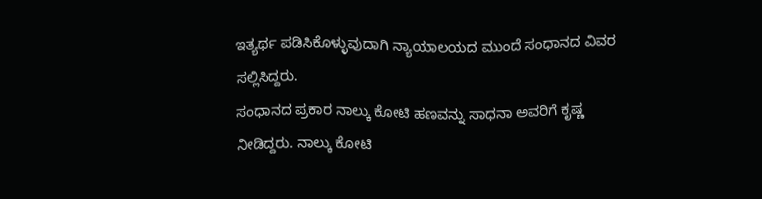ಇತ್ಯರ್ಥ ಪಡಿಸಿಕೊಳ್ಳುವುದಾಗಿ ನ್ಯಾಯಾಲಯದ ಮುಂದೆ ಸಂಧಾನದ ವಿವರ ಸಲ್ಲಿಸಿದ್ದರು.
ಸಂಧಾನದ ಪ್ರಕಾರ ನಾಲ್ಕು ಕೋಟಿ ಹಣವನ್ನು ಸಾಧನಾ ಅವರಿಗೆ ಕೃಷ್ಣ ನೀಡಿದ್ದರು. ನಾಲ್ಕು ಕೋಟಿ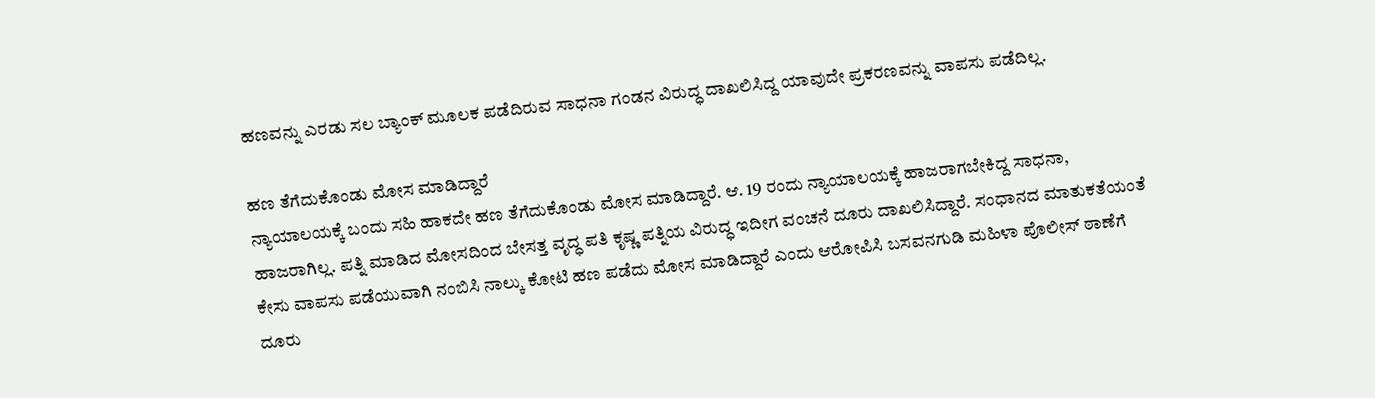ಹಣವನ್ನು ಎರಡು ಸಲ ಬ್ಯಾಂಕ್ ಮೂಲಕ ಪಡೆದಿರುವ ಸಾಧನಾ ಗಂಡನ ವಿರುದ್ಧ ದಾಖಲಿಸಿದ್ದ ಯಾವುದೇ ಪ್ರಕರಣವನ್ನು ವಾಪಸು ಪಡೆದಿಲ್ಲ.

ಹಣ ತೆಗೆದುಕೊಂಡು ಮೋಸ ಮಾಡಿದ್ದಾರೆ
ನ್ಯಾಯಾಲಯಕ್ಕೆ ಬಂದು ಸಹಿ ಹಾಕದೇ ಹಣ ತೆಗೆದುಕೊಂಡು ಮೋಸ ಮಾಡಿದ್ದಾರೆ. ಆ. 19 ರಂದು ನ್ಯಾಯಾಲಯಕ್ಕೆ ಹಾಜರಾಗಬೇಕಿದ್ದ ಸಾಧನಾ, ಹಾಜರಾಗಿಲ್ಲ. ಪತ್ನಿ ಮಾಡಿದ ಮೋಸದಿಂದ ಬೇಸತ್ತ ವೃದ್ಧ ಪತಿ ಕೃಷ್ಣ ಪತ್ನಿಯ ವಿರುದ್ಧ ಇದೀಗ ವಂಚನೆ ದೂರು ದಾಖಲಿಸಿದ್ದಾರೆ. ಸಂಧಾನದ ಮಾತುಕತೆಯಂತೆ ಕೇಸು ವಾಪಸು ಪಡೆಯುವಾಗಿ ನಂಬಿಸಿ ನಾಲ್ಕು ಕೋಟಿ ಹಣ ಪಡೆದು ಮೋಸ ಮಾಡಿದ್ದಾರೆ ಎಂದು ಆರೋಪಿಸಿ ಬಸವನಗುಡಿ ಮಹಿಳಾ ಪೊಲೀಸ್ ಠಾಣೆಗೆ ದೂರು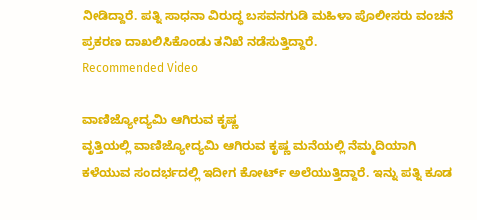ನೀಡಿದ್ದಾರೆ. ಪತ್ನಿ ಸಾಧನಾ ವಿರುದ್ಧ ಬಸವನಗುಡಿ ಮಹಿಳಾ ಪೊಲೀಸರು ವಂಚನೆ ಪ್ರಕರಣ ದಾಖಲಿಸಿಕೊಂಡು ತನಿಖೆ ನಡೆಸುತ್ತಿದ್ದಾರೆ.
Recommended Video

ವಾಣಿಜ್ಯೋದ್ಯಮಿ ಆಗಿರುವ ಕೃಷ್ಣ
ವೃತ್ತಿಯಲ್ಲಿ ವಾಣಿಜ್ಯೋದ್ಯಮಿ ಆಗಿರುವ ಕೃಷ್ಣ ಮನೆಯಲ್ಲಿ ನೆಮ್ಮದಿಯಾಗಿ ಕಳೆಯುವ ಸಂದರ್ಭದಲ್ಲಿ ಇದೀಗ ಕೋರ್ಟ್ ಅಲೆಯುತ್ತಿದ್ದಾರೆ. ಇನ್ನು ಪತ್ನಿ ಕೂಡ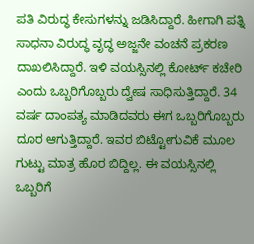ಪತಿ ವಿರುದ್ಧ ಕೇಸುಗಳನ್ನು ಜಡಿಸಿದ್ದಾರೆ. ಹೀಗಾಗಿ ಪತ್ನಿ ಸಾಧನಾ ವಿರುದ್ಧ ವೃದ್ಧ ಅಜ್ಜನೇ ವಂಚನೆ ಪ್ರಕರಣ ದಾಖಲಿಸಿದ್ದಾರೆ. ಇಳಿ ವಯಸ್ಸಿನಲ್ಲಿ ಕೋರ್ಟ್ ಕಚೇರಿ ಎಂದು ಒಬ್ಬರಿಗೊಬ್ಬರು ದ್ವೇಷ ಸಾಧಿಸುತ್ತಿದ್ದಾರೆ. 34 ವರ್ಷ ದಾಂಪತ್ಯ ಮಾಡಿದವರು ಈಗ ಒಬ್ಬರಿಗೊಬ್ಬರು ದೂರ ಆಗುತ್ತಿದ್ದಾರೆ. ಇವರ ಬಿಟ್ಟೋಗುವಿಕೆ ಮೂಲ ಗುಟ್ಟು ಮಾತ್ರ ಹೊರ ಬಿದ್ದಿಲ್ಲ. ಈ ವಯಸ್ಸಿನಲ್ಲಿ ಒಬ್ಬರಿಗೆ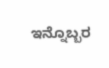ಇನ್ನೊಬ್ಬರ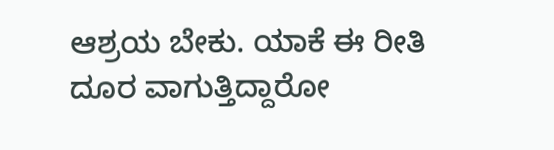ಆಶ್ರಯ ಬೇಕು. ಯಾಕೆ ಈ ರೀತಿ ದೂರ ವಾಗುತ್ತಿದ್ದಾರೋ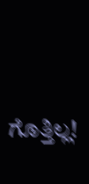ಗೊತ್ತಿಲ್ಲ!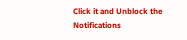Click it and Unblock the Notifications